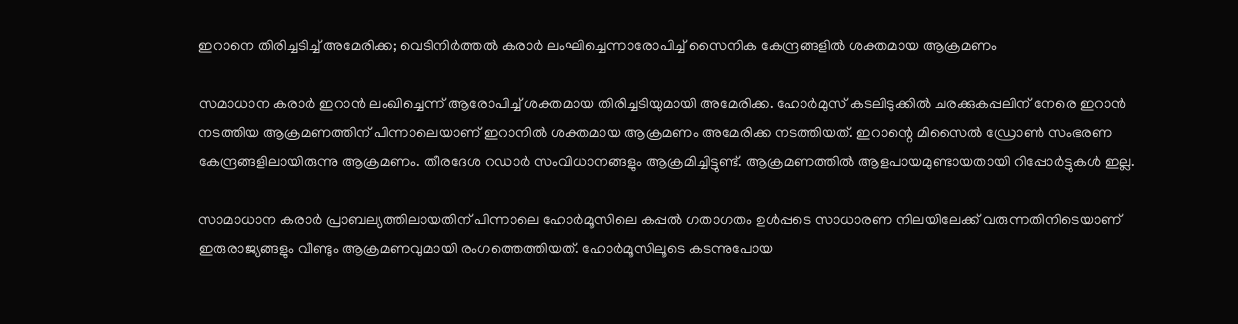ഇറാനെ തിരിച്ചടിച്ച് അമേരിക്ക; വെടിനിര്‍ത്തല്‍ കരാര്‍ ലംഘിച്ചെന്നാരോപിച്ച് സൈനിക കേന്ദ്രങ്ങളില്‍ ശക്തമായ ആക്രമണം

സമാധാന കരാർ ഇറാൻ ലംഖിച്ചെന്ന് ആരോപിച്ച് ശക്തമായ തിരിച്ചടിയുമായി അമേരിക്ക. ഹോര്‍മുസ് കടലിടുക്കില്‍ ചരക്കുകപ്പലിന് നേരെ ഇറാന്‍ നടത്തിയ ആക്രമണത്തിന് പിന്നാലെയാണ് ഇറാനില്‍ ശക്തമായ ആക്രമണം അമേരിക്ക നടത്തിയത്. ഇറാന്റെ മിസൈല്‍ ഡ്രോണ്‍ സംഭരണ കേന്ദ്രങ്ങളിലായിരുന്നു ആക്രമണം. തീരദേശ റഡാര്‍ സംവിധാനങ്ങളും ആക്രമിച്ചിട്ടുണ്ട്. ആക്രമണത്തില്‍ ആളപായമുണ്ടായതായി റിപ്പോര്‍ട്ടുകള്‍ ഇല്ല.

സാമാധാന കരാര്‍ പ്രാബല്യത്തിലായതിന് പിന്നാലെ ഹോര്‍മൂസിലെ കപ്പല്‍ ഗതാഗതം ഉള്‍പ്പടെ സാധാരണ നിലയിലേക്ക് വരുന്നതിനിടെയാണ് ഇരുരാജ്യങ്ങളും വീണ്ടും ആക്രമണവുമായി രംഗത്തെത്തിയത്. ഹോര്‍മൂസിലൂടെ കടന്നുപോയ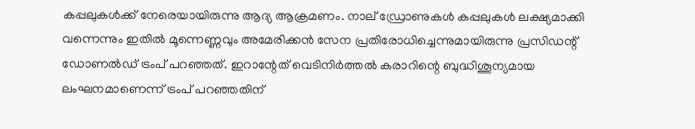കപ്പലുകള്‍ക്ക് നേരെയായിരുന്നു ആദ്യ ആക്രമണം. നാല് ഡ്രോണുകള്‍ കപ്പലുകള്‍ ലക്ഷ്യമാക്കി വന്നെന്നും ഇതില്‍ മൂന്നെണ്ണവും അമേരിക്കന്‍ സേന പ്രതിരോധിച്ചെന്നുമായിരുന്നു പ്രസിഡന്റ് ഡോണല്‍ഡ് ട്രംപ് പറഞ്ഞത്. ഇറാന്റേത് വെടിനിര്‍ത്തല്‍ കരാറിന്റെ ബുദ്ധിശൂന്യമായ ലംഘനമാണെന്ന് ട്രംപ് പറഞ്ഞതിന്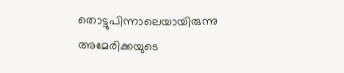തൊട്ടുപിന്നാലെയായിരുന്നു അമേരിക്കയുടെ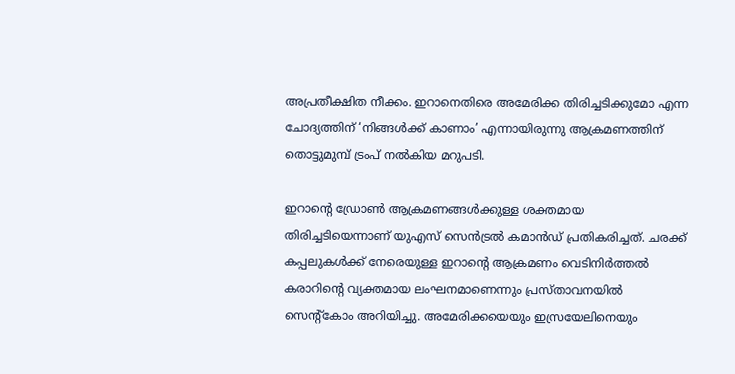അപ്രതീക്ഷിത നീക്കം. ഇറാനെതിരെ അമേരിക്ക തിരിച്ചടിക്കുമോ എന്ന ചോദ്യത്തിന് ‘നിങ്ങള്‍ക്ക് കാണാം’ എന്നായിരുന്നു ആക്രമണത്തിന് തൊട്ടുമുമ്പ് ട്രംപ് നല്‍കിയ മറുപടി.

ഇറാന്റെ ഡ്രോണ്‍ ആക്രമണങ്ങള്‍ക്കുള്ള ശക്തമായ തിരിച്ചടിയെന്നാണ് യുഎസ് സെന്‍ട്രല്‍ കമാന്‍ഡ് പ്രതികരിച്ചത്. ചരക്ക് കപ്പലുകള്‍ക്ക് നേരെയുള്ള ഇറാന്റെ ആക്രമണം വെടിനിര്‍ത്തല്‍ കരാറിന്റെ വ്യക്തമായ ലംഘനമാണെന്നും പ്രസ്താവനയില്‍ സെന്റ്‌കോം അറിയിച്ചു. അമേരിക്കയെയും ഇസ്രയേലിനെയും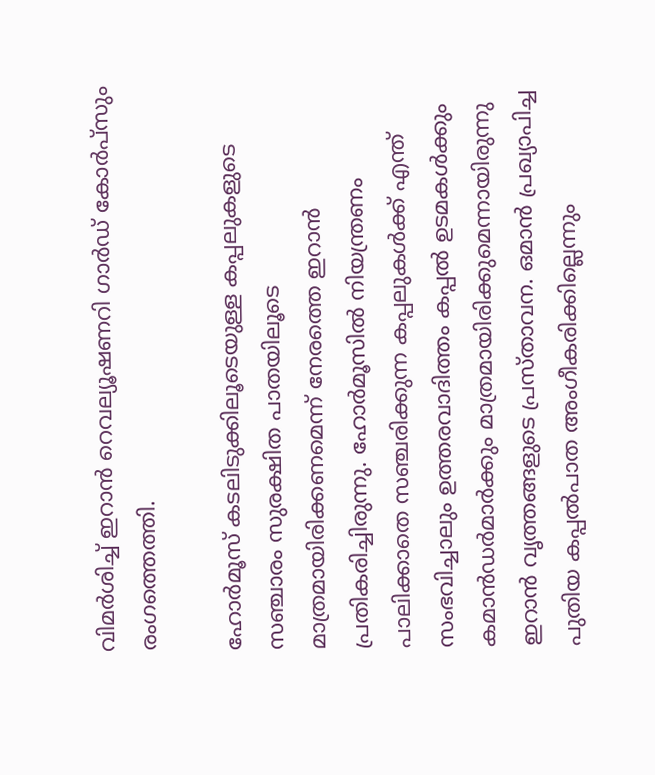വിമര്‍ശിച്ച് ഇറാന്‍ റെവല്യൂഷണറി ഗാര്‍ഡ് കോര്‍പ്‌സും രംഗത്തെത്തി.

ഹോര്‍മൂസ് കടലിടുക്കിലൂടെയുള്ള കപ്പലുകളുടെ സഞ്ചാരം സുരക്ഷിത പാതയിലൂടെ മാത്രമായിരിക്കണമെന്ന് നേരത്തെ ഇറാന്‍ പ്രതികരിച്ചിരുന്നു. ഹോര്‍മൂസില്‍ നിയന്ത്രണം പാലിക്കാതെ സഞ്ചരിക്കുന്ന കപ്പലുകള്‍ക്ക് എന്ത് സംഭവിച്ചാലും ഉത്തരവാദിത്തം കപ്പല്‍ ഉടമകള്‍ക്കും കമാന്‍ഡര്‍മാര്‍ക്കും മാത്രമായിരിക്കുമെന്നായിരുന്നു ഇറാന്‍ വൃത്തങ്ങളുടെ പ്രസ്താവന. ഒമാന്‍ പ്രഖ്യാപിച്ച പുതിയ കപ്പല്‍പാത അംഗീകരിക്കില്ലെന്നും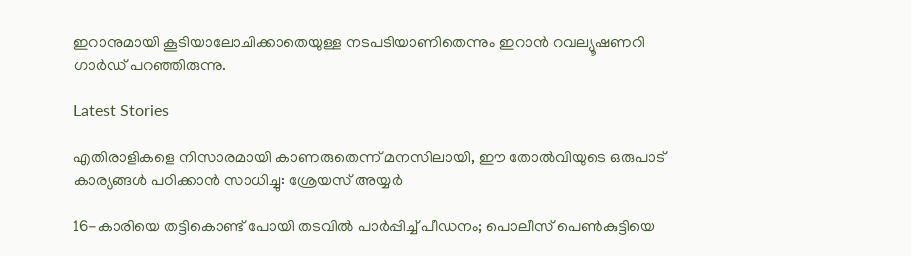ഇറാനുമായി കൂടിയാലോചിക്കാതെയുള്ള നടപടിയാണിതെന്നും ഇറാന്‍ റവല്യൂഷണറി ഗാര്‍ഡ് പറഞ്ഞിരുന്നു.

Latest Stories

എതിരാളികളെ നിസാരമായി കാണരുതെന്ന് മനസിലായി, ഈ തോൽവിയുടെ ഒരുപാട് കാര്യങ്ങൾ പഠിക്കാൻ സാധിച്ചു: ശ്രേയസ് അയ്യർ

16-കാരിയെ തട്ടികൊണ്ട് പോയി തടവില്‍ പാര്‍പ്പിച്ച് പീഡനം; പൊലീസ് പെണ്‍കുട്ടിയെ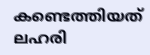കണ്ടെത്തിയത് ലഹരി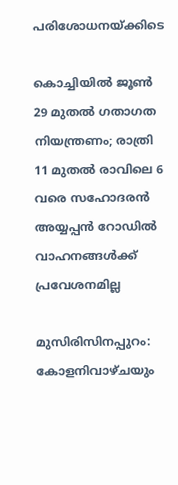പരിശോധനയ്ക്കിടെ

കൊച്ചിയിൽ ജൂൺ 29 മുതൽ ഗതാഗത നിയന്ത്രണം; രാത്രി 11 മുതൽ രാവിലെ 6 വരെ സഹോദരൻ അയ്യപ്പൻ റോഡിൽ വാഹനങ്ങൾക്ക് പ്രവേശനമില്ല

മുസിരിസിനപ്പുറം: കോളനിവാഴ്ചയും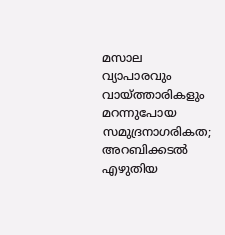മസാല വ്യാപാരവും വായ്ത്താരികളും മറന്നുപോയ സമുദ്രനാഗരികത; അറബിക്കടൽ എഴുതിയ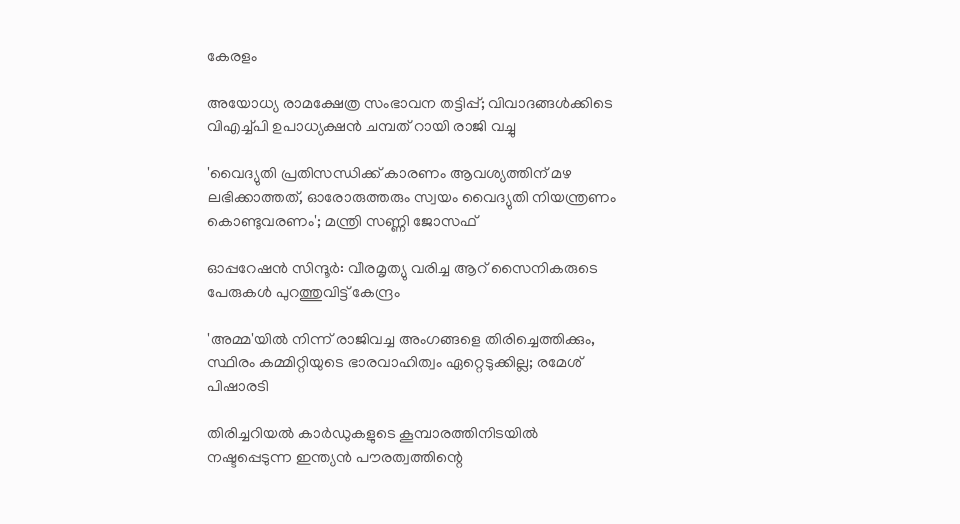കേരളം

അയോധ്യ രാമക്ഷേത്ര സംഭാവന തട്ടിപ്പ്; വിവാദങ്ങൾക്കിടെ വിഎച്ച്പി ഉപാധ്യക്ഷൻ ചമ്പത് റായി രാജി വച്ചു

'വൈദ്യുതി പ്രതിസന്ധിക്ക് കാരണം ആവശ്യത്തിന് മഴ ലഭിക്കാത്തത്, ഓരോരുത്തരും സ്വയം വൈദ്യുതി നിയന്ത്രണം കൊണ്ടുവരണം'; മന്ത്രി സണ്ണി ജോസഫ്

ഓപ്പറേഷൻ സിന്ദൂർ: വീരമൃത്യു വരിച്ച ആറ് സൈനികരുടെ പേരുകൾ പുറത്തുവിട്ട് കേന്ദ്രം

'അമ്മ'യിൽ നിന്ന് രാജിവച്ച അംഗങ്ങളെ തിരിച്ചെത്തിക്കും, സ്ഥിരം കമ്മിറ്റിയുടെ ഭാരവാഹിത്വം ഏറ്റെടുക്കില്ല; രമേശ് പിഷാരടി

തിരിച്ചറിയൽ കാർഡുകളുടെ കൂമ്പാരത്തിനിടയിൽ നഷ്ടപ്പെടുന്ന ഇന്ത്യൻ പൗരത്വത്തിന്റെ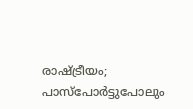രാഷ്ട്രീയം; പാസ്‌പോർട്ടുപോലും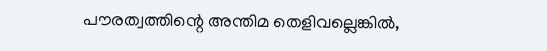പൗരത്വത്തിന്റെ അന്തിമ തെളിവല്ലെങ്കിൽ,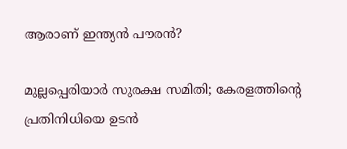ആരാണ് ഇന്ത്യൻ പൗരൻ?

മുല്ലപ്പെരിയാർ സുരക്ഷ സമിതി; കേരളത്തിന്റെ പ്രതിനിധിയെ ഉടൻ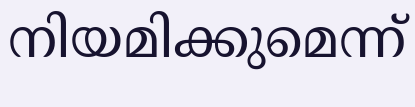നിയമിക്കുമെന്ന്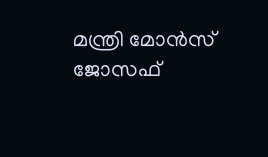മന്ത്രി മോൻസ് ജോസഫ്